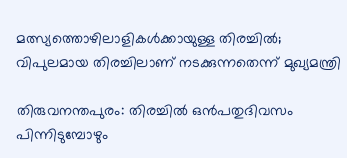മത്സ്യത്തൊഴിലാളികൾക്കായുള്ള തിരച്ചിൽ; വിപുലമായ തിരച്ചിലാണ് നടക്കുന്നതെന്ന് മുഖ്യമന്ത്രി

തിരുവനന്തപുരം: തിരച്ചിൽ ഒൻപതുദിവസം പിന്നിടുമ്പോഴും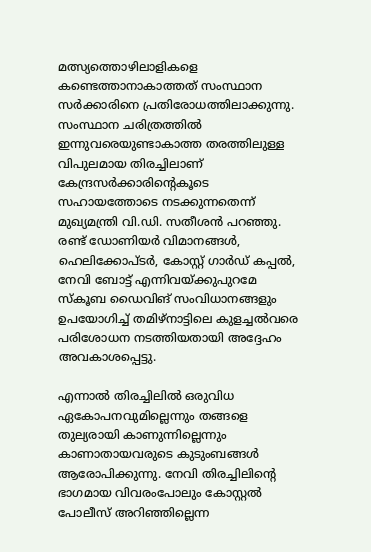മത്സ്യത്തൊഴിലാളികളെ കണ്ടെത്താനാകാത്തത് സംസ്ഥാന സർക്കാരിനെ പ്രതിരോധത്തിലാക്കുന്നു. സംസ്ഥാന ചരിത്രത്തിൽ ഇന്നുവരെയുണ്ടാകാത്ത തരത്തിലുള്ള വിപുലമായ തിരച്ചിലാണ് കേന്ദ്രസർക്കാരിന്റെകൂടെ സഹായത്തോടെ നടക്കുന്നതെന്ന് മുഖ്യമന്ത്രി വി.ഡി. സതീശൻ പറഞ്ഞു. രണ്ട് ഡോണിയർ വിമാനങ്ങൾ, ഹെലിക്കോപ്ടർ, കോസ്റ്റ് ഗാർഡ് കപ്പൽ, നേവി ബോട്ട് എന്നിവയ്ക്കുപുറമേ സ്‌കൂബ ഡൈവിങ് സംവിധാനങ്ങളും ഉപയോഗിച്ച് തമിഴ്‌നാട്ടിലെ കുളച്ചൽവരെ പരിശോധന നടത്തിയതായി അദ്ദേഹം അവകാശപ്പെട്ടു.

എന്നാൽ തിരച്ചിലിൽ ഒരുവിധ ഏകോപനവുമില്ലെന്നും തങ്ങളെ തുല്യരായി കാണുന്നില്ലെന്നും കാണാതായവരുടെ കുടുംബങ്ങൾ ആരോപിക്കുന്നു. നേവി തിരച്ചിലിന്റെ ഭാഗമായ വിവരംപോലും കോസ്റ്റൽ പോലീസ് അറിഞ്ഞില്ലെന്ന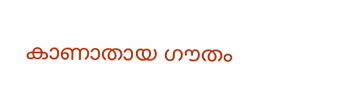കാണാതായ ഗൗതം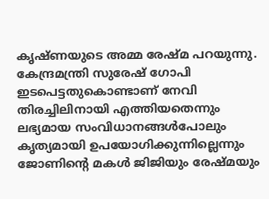കൃഷ്ണയുടെ അമ്മ രേഷ്മ പറയുന്നു. കേന്ദ്രമന്ത്രി സുരേഷ് ഗോപി ഇടപെട്ടതുകൊണ്ടാണ് നേവി തിരച്ചിലിനായി എത്തിയതെന്നും ലഭ്യമായ സംവിധാനങ്ങൾപോലും കൃത്യമായി ഉപയോഗിക്കുന്നില്ലെന്നും ജോണിന്റെ മകൾ ജിജിയും രേഷ്മയും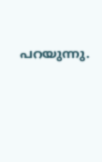പറയുന്നു.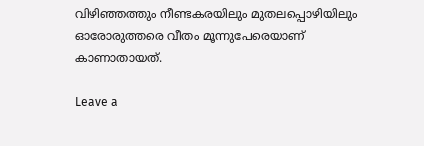വിഴിഞ്ഞത്തും നീണ്ടകരയിലും മുതലപ്പൊഴിയിലും ഓരോരുത്തരെ വീതം മൂന്നുപേരെയാണ് കാണാതായത്.

Leave a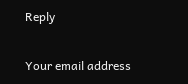Reply

Your email address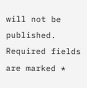will not be published. Required fields are marked *